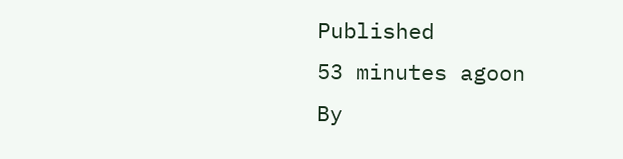Published
53 minutes agoon
By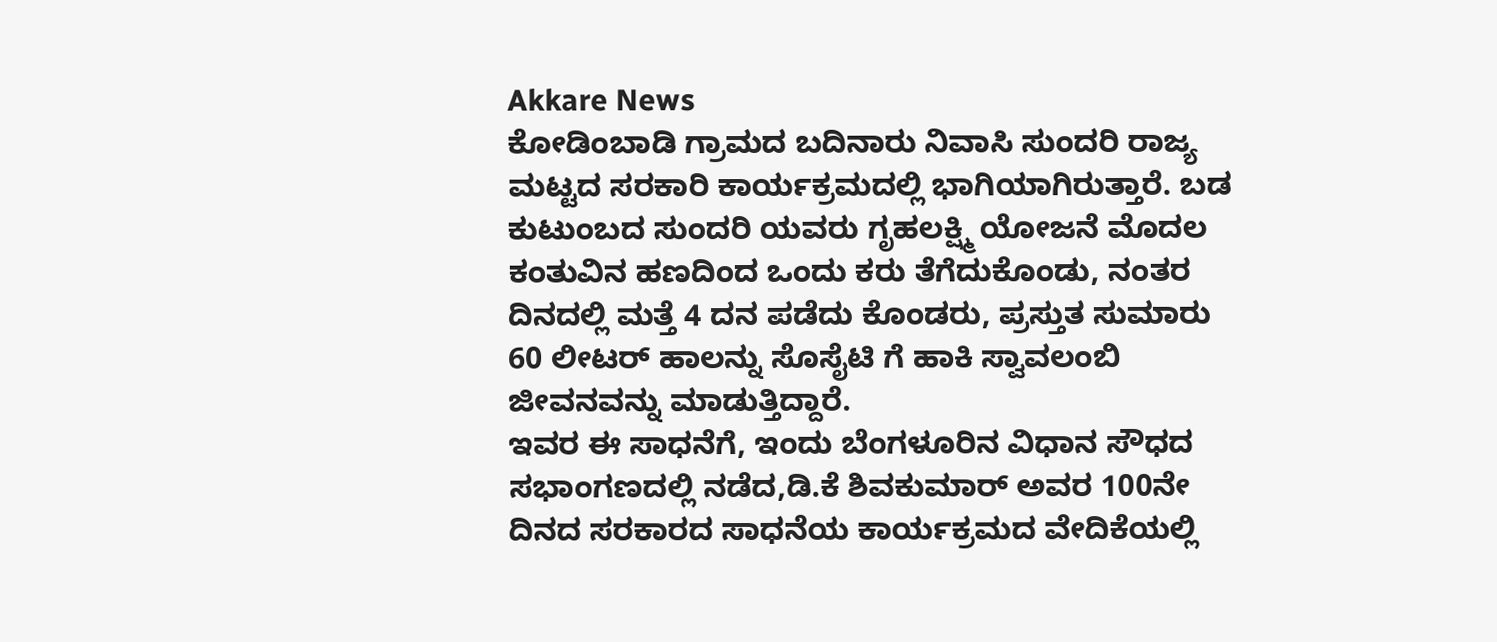Akkare News
ಕೋಡಿಂಬಾಡಿ ಗ್ರಾಮದ ಬದಿನಾರು ನಿವಾಸಿ ಸುಂದರಿ ರಾಜ್ಯ ಮಟ್ಟದ ಸರಕಾರಿ ಕಾರ್ಯಕ್ರಮದಲ್ಲಿ ಭಾಗಿಯಾಗಿರುತ್ತಾರೆ. ಬಡ ಕುಟುಂಬದ ಸುಂದರಿ ಯವರು ಗೃಹಲಕ್ಷ್ಮಿ ಯೋಜನೆ ಮೊದಲ ಕಂತುವಿನ ಹಣದಿಂದ ಒಂದು ಕರು ತೆಗೆದುಕೊಂಡು, ನಂತರ ದಿನದಲ್ಲಿ ಮತ್ತೆ 4 ದನ ಪಡೆದು ಕೊಂಡರು, ಪ್ರಸ್ತುತ ಸುಮಾರು 60 ಲೀಟರ್ ಹಾಲನ್ನು ಸೊಸೈಟಿ ಗೆ ಹಾಕಿ ಸ್ವಾವಲಂಬಿ ಜೀವನವನ್ನು ಮಾಡುತ್ತಿದ್ದಾರೆ.
ಇವರ ಈ ಸಾಧನೆಗೆ, ಇಂದು ಬೆಂಗಳೂರಿನ ವಿಧಾನ ಸೌಧದ ಸಭಾಂಗಣದಲ್ಲಿ ನಡೆದ,ಡಿ.ಕೆ ಶಿವಕುಮಾರ್ ಅವರ 100ನೇ ದಿನದ ಸರಕಾರದ ಸಾಧನೆಯ ಕಾರ್ಯಕ್ರಮದ ವೇದಿಕೆಯಲ್ಲಿ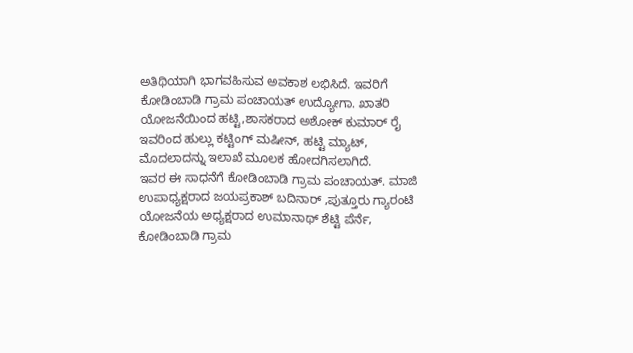ಅತಿಥಿಯಾಗಿ ಭಾಗವಹಿಸುವ ಅವಕಾಶ ಲಭಿಸಿದೆ. ಇವರಿಗೆ ಕೋಡಿಂಬಾಡಿ ಗ್ರಾಮ ಪಂಚಾಯತ್ ಉದ್ಯೋಗಾ. ಖಾತರಿ ಯೋಜನೆಯಿಂದ ಹಟ್ಟಿ,ಶಾಸಕರಾದ ಅಶೋಕ್ ಕುಮಾರ್ ರೈ ಇವರಿಂದ ಹುಲ್ಲು ಕಟ್ಟಿಂಗ್ ಮಷೀನ್, ಹಟ್ಟಿ ಮ್ಯಾಟ್, ಮೊದಲಾದನ್ನು ಇಲಾಖೆ ಮೂಲಕ ಹೋದಗಿಸಲಾಗಿದೆ.
ಇವರ ಈ ಸಾಧನೆಗೆ ಕೋಡಿಂಬಾಡಿ ಗ್ರಾಮ ಪಂಚಾಯತ್. ಮಾಜಿ ಉಪಾಧ್ಯಕ್ಷರಾದ ಜಯಪ್ರಕಾಶ್ ಬದಿನಾರ್ ,ಪುತ್ತೂರು ಗ್ಯಾರಂಟಿ ಯೋಜನೆಯ ಅಧ್ಯಕ್ಷರಾದ ಉಮಾನಾಥ್ ಶೆಟ್ಟಿ ಪೆರ್ನೆ, ಕೋಡಿಂಬಾಡಿ ಗ್ರಾಮ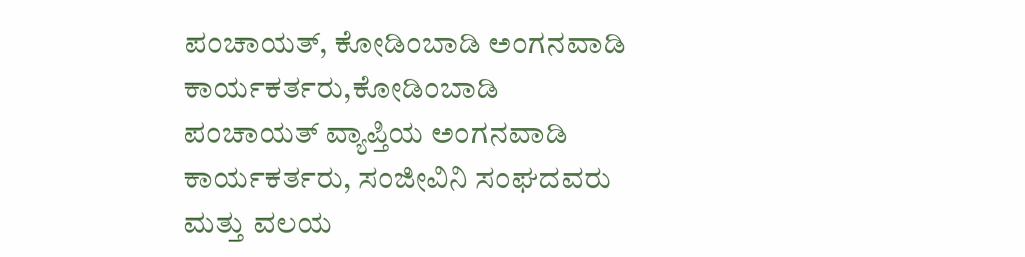ಪಂಚಾಯತ್, ಕೋಡಿಂಬಾಡಿ ಅಂಗನವಾಡಿ ಕಾರ್ಯಕರ್ತರು,ಕೋಡಿಂಬಾಡಿ ಪಂಚಾಯತ್ ವ್ಯಾಪ್ತಿಯ ಅಂಗನವಾಡಿ ಕಾರ್ಯಕರ್ತರು, ಸಂಜೀವಿನಿ ಸಂಘದವರು ಮತ್ತು ವಲಯ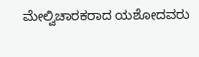ಮೇಲ್ವಿಚಾರಕರಾದ ಯಶೋದವರು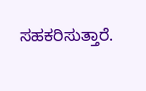ಸಹಕರಿಸುತ್ತಾರೆ.